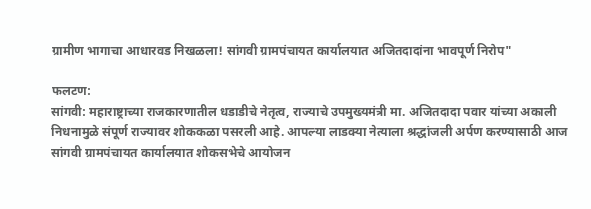ग्रामीण भागाचा आधारवड निखळला! सांगवी ग्रामपंचायत कार्यालयात अजितदादांना भावपूर्ण निरोप"

फलटण:
सांगवी: महाराष्ट्राच्या राजकारणातील धडाडीचे नेतृत्व, राज्याचे उपमुख्यमंत्री मा. अजितदादा पवार यांच्या अकाली निधनामुळे संपूर्ण राज्यावर शोककळा पसरली आहे. आपल्या लाडक्या नेत्याला श्रद्धांजली अर्पण करण्यासाठी आज सांगवी ग्रामपंचायत कार्यालयात शोकसभेचे आयोजन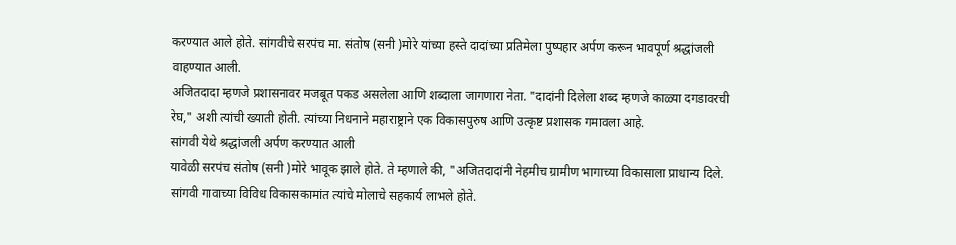करण्यात आले होते. सांगवीचे सरपंच मा. संतोष (सनी )मोरे यांच्या हस्ते दादांच्या प्रतिमेला पुष्पहार अर्पण करून भावपूर्ण श्रद्धांजली वाहण्यात आली.
अजितदादा म्हणजे प्रशासनावर मजबूत पकड असलेला आणि शब्दाला जागणारा नेता. "दादांनी दिलेला शब्द म्हणजे काळ्या दगडावरची रेघ," अशी त्यांची ख्याती होती. त्यांच्या निधनाने महाराष्ट्राने एक विकासपुरुष आणि उत्कृष्ट प्रशासक गमावला आहे.
सांगवी येथे श्रद्धांजली अर्पण करण्यात आली
यावेळी सरपंच संतोष (सनी )मोरे भावूक झाले होते. ते म्हणाले की, "अजितदादांनी नेहमीच ग्रामीण भागाच्या विकासाला प्राधान्य दिले. सांगवी गावाच्या विविध विकासकामांत त्यांचे मोलाचे सहकार्य लाभले होते.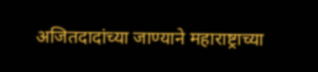अजितदादांच्या जाण्याने महाराष्ट्राच्या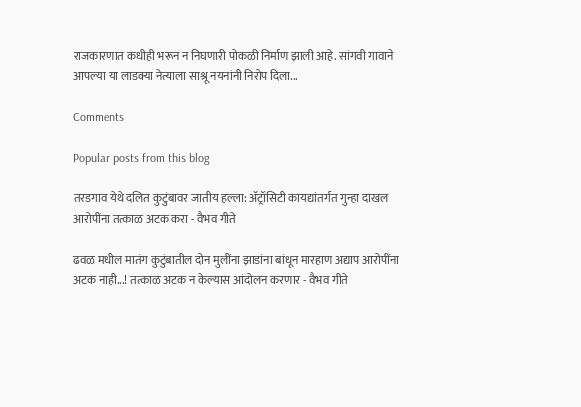राजकारणात कधीही भरून न निघणारी पोकळी निर्माण झाली आहे. सांगवी गावाने आपल्या या लाडक्या नेत्याला साश्रू नयनांनी निरोप दिला...

Comments

Popular posts from this blog

तरडगाव येथे दलित कुटुंबावर जातीय हल्ला: ॲट्रॉसिटी कायद्यांतर्गत गुन्हा दाखल आरोपींना तत्काळ अटक करा - वैभव गीते

ढवळ मधील मातंग कुटुंबातील दोन मुलींना झाडांना बांधून मारहाण अद्याप आरोपींना अटक नाही...! तत्काळ अटक न केल्यास आंदोलन करणार - वैभव गीते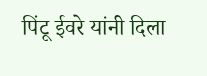पिंटू ईवरे यांनी दिला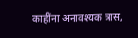काहींना अनावश्यक त्रास,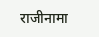राजीनामा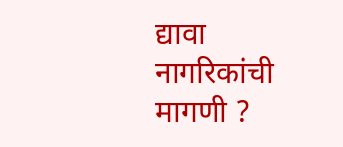द्यावा नागरिकांची मागणी ?